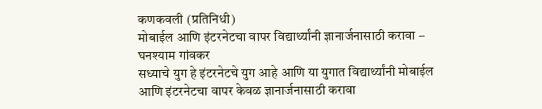कणकवली (प्रतिनिधी)
मोबाईल आणि इंटरनेटचा वापर विद्यार्थ्यांनी ज्ञानार्जनासाठी करावा – घनश्याम गांवकर
सध्याचे युग हे इंटरनेटचे युग आहे आणि या युगात विद्यार्थ्यांनी मोबाईल आणि इंटरनेटचा वापर केवळ ज्ञानार्जनासाठी करावा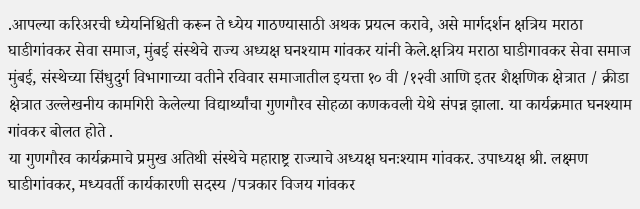.आपल्या करिअरची ध्येयनिश्चिती करून ते ध्येय गाठण्यासाठी अथक प्रयत्न करावे, असे मार्गदर्शन क्षत्रिय मराठा घाडीगांवकर सेवा समाज, मुंबई संस्थेचे राज्य अध्यक्ष घनश्याम गांवकर यांनी केले.क्षत्रिय मराठा घाडीगावकर सेवा समाज मुंबई, संस्थेच्या सिंधुदुर्ग विभागाच्या वतीने रविवार समाजातील इयत्ता १० वी /१२वी आणि इतर शैक्षणिक क्षेत्रात / क्रीडा क्षेत्रात उल्लेखनीय कामगिरी केलेल्या विद्यार्थ्यांचा गुणगौरव सोहळा कणकवली येथे संपन्न झाला. या कार्यक्रमात घनश्याम गांवकर बोलत होते .
या गुणगौरव कार्यक्रमाचे प्रमुख अतिथी संस्थेचे महाराष्ट्र राज्याचे अध्यक्ष घनःश्याम गांवकर. उपाध्यक्ष श्री. लक्ष्मण घाडीगांवकर, मध्यवर्ती कार्यकारणी सदस्य /पत्रकार विजय गांवकर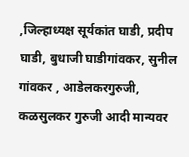,जिल्हाध्यक्ष सूर्यकांत घाडी, प्रदीप घाडी, बुधाजी घाडीगांवकर, सुनील गांवकर , आडेलकरगुरुजी, कळसुलकर गुरुजी आदी मान्यवर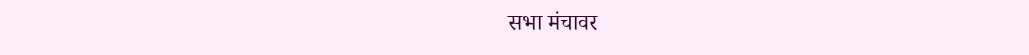सभा मंचावर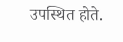उपस्थित होते.